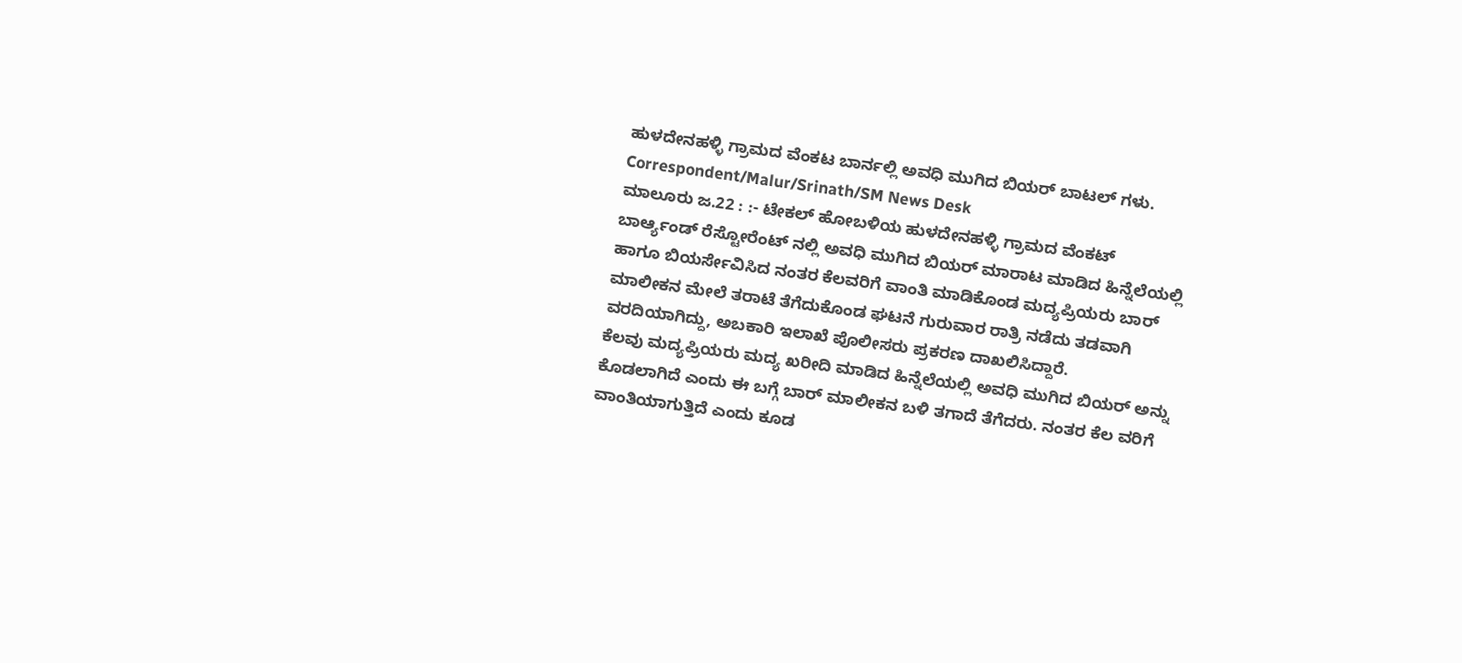ಹುಳದೇನಹಳ್ಳಿ ಗ್ರಾಮದ ವೆಂಕಟ ಬಾರ್ನಲ್ಲಿ ಅವಧಿ ಮುಗಿದ ಬಿಯರ್ ಬಾಟಲ್ ಗಳು.
Correspondent/Malur/Srinath/SM News Desk
ಮಾಲೂರು ಜ.22 : :- ಟೇಕಲ್ ಹೋಬಳಿಯ ಹುಳದೇನಹಳ್ಳಿ ಗ್ರಾಮದ ವೆಂಕಟ್ ಬಾರ್ಆ್ಯಂಡ್ ರೆಸ್ಟೋರೆಂಟ್ ನಲ್ಲಿ ಅವಧಿ ಮುಗಿದ ಬಿಯರ್ ಮಾರಾಟ ಮಾಡಿದ ಹಿನ್ನೆಲೆಯಲ್ಲಿ ಹಾಗೂ ಬಿಯರ್ಸೇವಿಸಿದ ನಂತರ ಕೆಲವರಿಗೆ ವಾಂತಿ ಮಾಡಿಕೊಂಡ ಮದ್ಯಪ್ರಿಯರು ಬಾರ್ ಮಾಲೀಕನ ಮೇಲೆ ತರಾಟೆ ತೆಗೆದುಕೊಂಡ ಘಟನೆ ಗುರುವಾರ ರಾತ್ರಿ ನಡೆದು ತಡವಾಗಿ ವರದಿಯಾಗಿದ್ದು, ಅಬಕಾರಿ ಇಲಾಖೆ ಪೊಲೀಸರು ಪ್ರಕರಣ ದಾಖಲಿಸಿದ್ದಾರೆ.
ಕೆಲವು ಮದ್ಯಪ್ರಿಯರು ಮದ್ಯ ಖರೀದಿ ಮಾಡಿದ ಹಿನ್ನೆಲೆಯಲ್ಲಿ ಅವಧಿ ಮುಗಿದ ಬಿಯರ್ ಅನ್ನು ಕೊಡಲಾಗಿದೆ ಎಂದು ಈ ಬಗ್ಗೆ ಬಾರ್ ಮಾಲೀಕನ ಬಳಿ ತಗಾದೆ ತೆಗೆದರು. ನಂತರ ಕೆಲ ವರಿಗೆ ವಾಂತಿಯಾಗುತ್ತಿದೆ ಎಂದು ಕೂಡ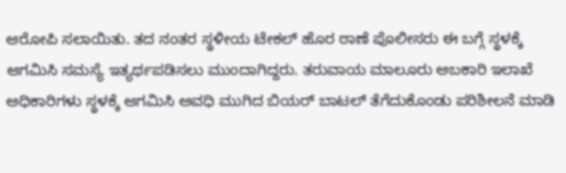ಆರೋಪಿ ಸಲಾಯಿತು. ತದ ನಂತರ ಸ್ಥಳೀಯ ಟೇಕಲ್ ಹೊರ ಠಾಣೆ ಪೊಲೀಸರು ಈ ಬಗ್ಗೆ ಸ್ಥಳಕ್ಕೆ ಆಗಮಿಸಿ ಸಮಸ್ಯೆ ಇತ್ಯರ್ಥಪಡಿಸಲು ಮುಂದಾಗಿದ್ದರು. ತರುವಾಯ ಮಾಲೂರು ಅಬಕಾರಿ ಇಲಾಖೆ ಅಧಿಕಾರಿಗಳು ಸ್ಥಳಕ್ಕೆ ಆಗಮಿಸಿ ಅವಧಿ ಮುಗಿದ ಬಿಯರ್ ಬಾಟಲ್ ತೆಗೆದುಕೊಂಡು ಪರಿಶೀಲನೆ ಮಾಡಿ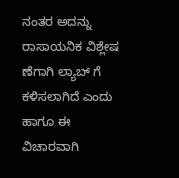ನಂತರ ಅದನ್ನು ರಾಸಾಯನಿಕ ವಿಶ್ಲೇಷ ಣೆಗಾಗಿ ಲ್ಯಾಬ್ ಗೆ ಕಳಿಸಲಾಗಿದೆ ಎಂದು ಹಾಗೂ ಈ ವಿಚಾರವಾಗಿ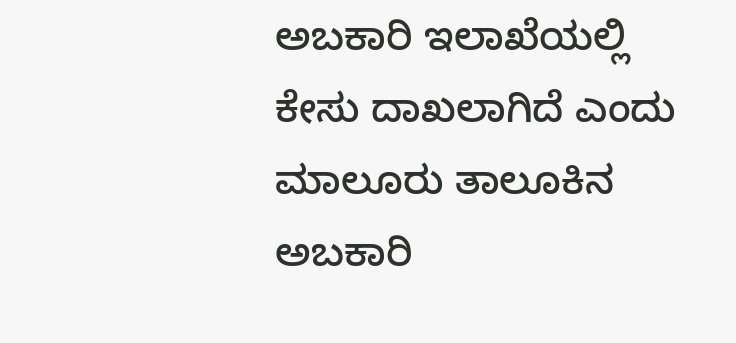ಅಬಕಾರಿ ಇಲಾಖೆಯಲ್ಲಿ ಕೇಸು ದಾಖಲಾಗಿದೆ ಎಂದು ಮಾಲೂರು ತಾಲೂಕಿನ ಅಬಕಾರಿ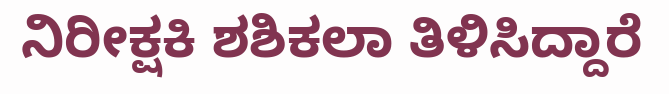ನಿರೀಕ್ಷಕಿ ಶಶಿಕಲಾ ತಿಳಿಸಿದ್ದಾರೆ